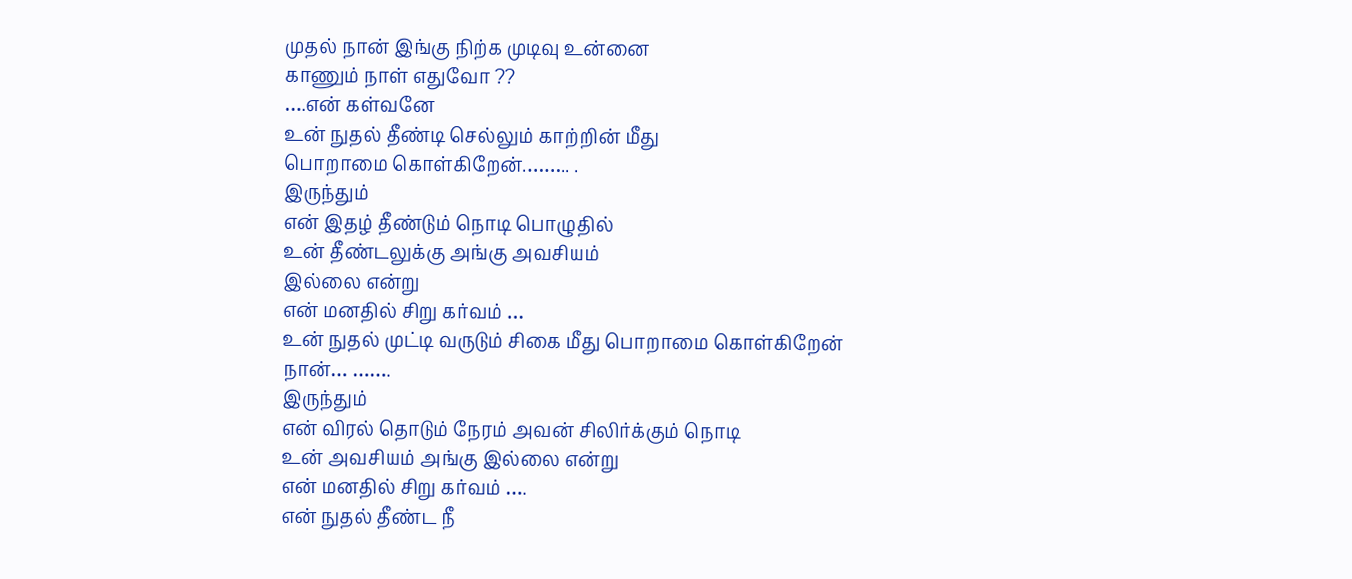முதல் நான் இங்கு நிற்க முடிவு உன்னை
காணும் நாள் எதுவோ ??
….என் கள்வனே
உன் நுதல் தீண்டி செல்லும் காற்றின் மீது
பொறாமை கொள்கிறேன்.…….. .
இருந்தும்
என் இதழ் தீண்டும் நொடி பொழுதில்
உன் தீண்டலுக்கு அங்கு அவசியம்
இல்லை என்று
என் மனதில் சிறு கர்வம் …
உன் நுதல் முட்டி வருடும் சிகை மீது பொறாமை கொள்கிறேன்
நான்… …….
இருந்தும்
என் விரல் தொடும் நேரம் அவன் சிலிர்க்கும் நொடி
உன் அவசியம் அங்கு இல்லை என்று
என் மனதில் சிறு கர்வம் ….
என் நுதல் தீண்ட நீ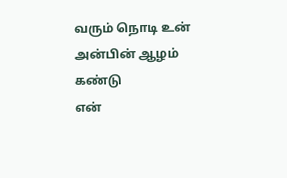வரும் நொடி உன் அன்பின் ஆழம் கண்டு
என்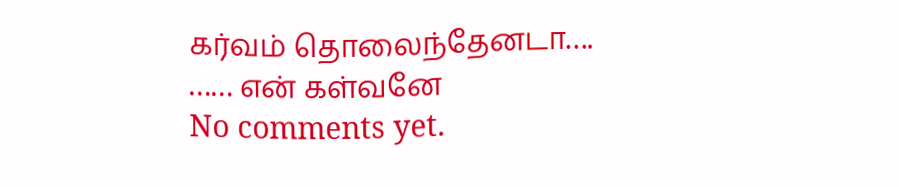கர்வம் தொலைந்தேனடா….
…… என் கள்வனே
No comments yet.